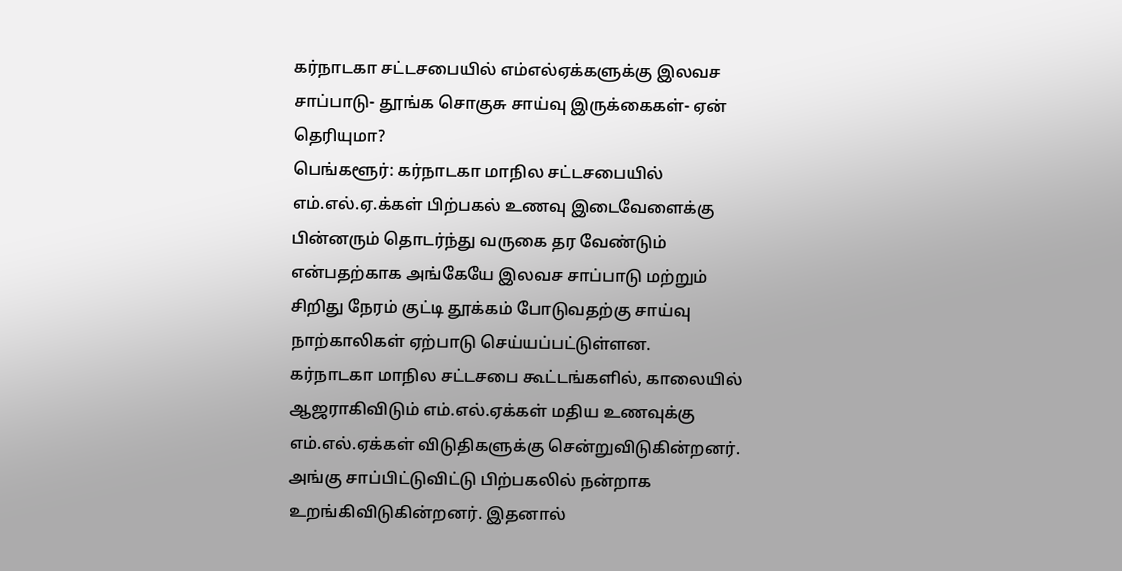கர்நாடகா சட்டசபையில் எம்எல்ஏக்களுக்கு இலவச சாப்பாடு- தூங்க சொகுசு சாய்வு இருக்கைகள்- ஏன் தெரியுமா?
பெங்களூர்: கர்நாடகா மாநில சட்டசபையில் எம்.எல்.ஏ.க்கள் பிற்பகல் உணவு இடைவேளைக்கு பின்னரும் தொடர்ந்து வருகை தர வேண்டும் என்பதற்காக அங்கேயே இலவச சாப்பாடு மற்றும் சிறிது நேரம் குட்டி தூக்கம் போடுவதற்கு சாய்வு நாற்காலிகள் ஏற்பாடு செய்யப்பட்டுள்ளன.
கர்நாடகா மாநில சட்டசபை கூட்டங்களில், காலையில் ஆஜராகிவிடும் எம்.எல்.ஏக்கள் மதிய உணவுக்கு எம்.எல்.ஏக்கள் விடுதிகளுக்கு சென்றுவிடுகின்றனர். அங்கு சாப்பிட்டுவிட்டு பிற்பகலில் நன்றாக உறங்கிவிடுகின்றனர். இதனால்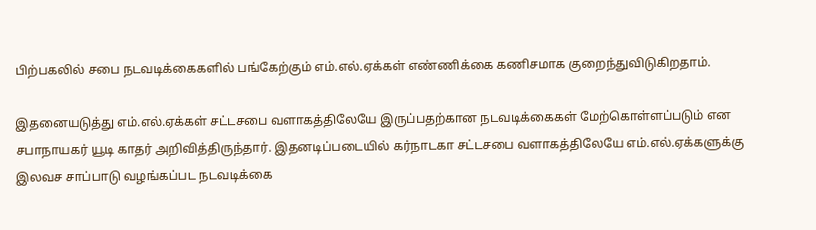பிற்பகலில் சபை நடவடிக்கைகளில் பங்கேற்கும் எம்.எல்.ஏக்கள் எண்ணிக்கை கணிசமாக குறைந்துவிடுகிறதாம்.

இதனையடுத்து எம்.எல்.ஏக்கள் சட்டசபை வளாகத்திலேயே இருப்பதற்கான நடவடிக்கைகள் மேற்கொள்ளப்படும் என சபாநாயகர் யூடி காதர் அறிவித்திருந்தார். இதனடிப்படையில் கர்நாடகா சட்டசபை வளாகத்திலேயே எம்.எல்.ஏக்களுக்கு இலவச சாப்பாடு வழங்கப்பட நடவடிக்கை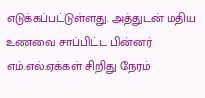எடுக்கப்பட்டுள்ளது. அத்துடன் மதிய உணவை சாப்பிட்ட பின்னர் எம்.எல்.ஏக்கள் சிறிது நேரம்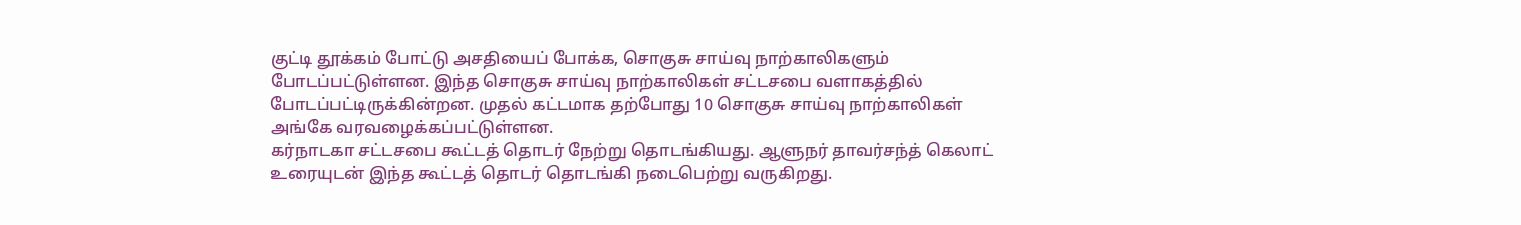குட்டி தூக்கம் போட்டு அசதியைப் போக்க, சொகுசு சாய்வு நாற்காலிகளும் போடப்பட்டுள்ளன. இந்த சொகுசு சாய்வு நாற்காலிகள் சட்டசபை வளாகத்தில் போடப்பட்டிருக்கின்றன. முதல் கட்டமாக தற்போது 10 சொகுசு சாய்வு நாற்காலிகள் அங்கே வரவழைக்கப்பட்டுள்ளன.
கர்நாடகா சட்டசபை கூட்டத் தொடர் நேற்று தொடங்கியது. ஆளுநர் தாவர்சந்த் கெலாட் உரையுடன் இந்த கூட்டத் தொடர் தொடங்கி நடைபெற்று வருகிறது.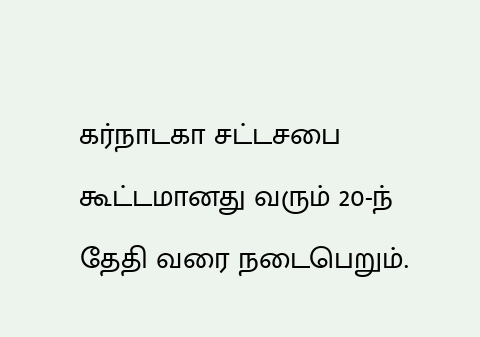கர்நாடகா சட்டசபை கூட்டமானது வரும் 20-ந் தேதி வரை நடைபெறும்.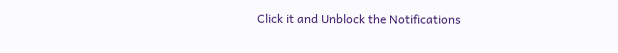Click it and Unblock the Notifications